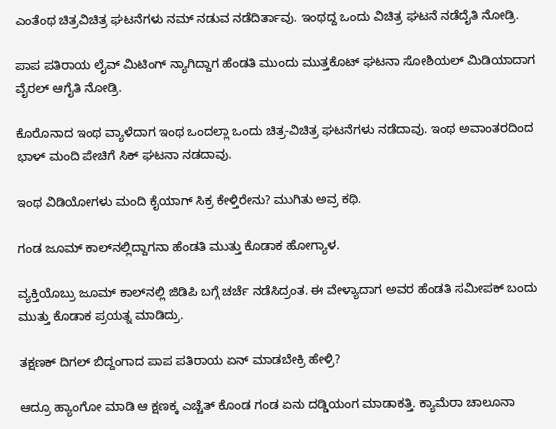ಎಂತೆಂಥ ಚಿತ್ರವಿಚಿತ್ರ ಘಟನೆಗಳು ನಮ್ ನಡುವ ನಡೆದಿರ್ತಾವು. ಇಂಥದ್ದ ಒಂದು ವಿಚಿತ್ರ ಘಟನೆ ನಡೆದೈತಿ ನೋಡ್ರಿ.

ಪಾಪ ಪತಿರಾಯ ಲೈವ್ ಮಿಟಿಂಗ್ ನ್ಯಾಗಿದ್ದಾಗ ಹೆಂಡತಿ ಮುಂದು ಮುತ್ತಕೊಟ್ ಘಟನಾ ಸೋಶಿಯಲ್ ಮಿಡಿಯಾದಾಗ ವೈರಲ್ ಆಗೈತಿ ನೋಡ್ರಿ.

ಕೊರೊನಾದ ಇಂಥ ವ್ಯಾಳೆದಾಗ ಇಂಥ ಒಂದಲ್ಲಾ ಒಂದು ಚಿತ್ರ-ವಿಚಿತ್ರ ಘಟನೆಗಳು ನಡೆದಾವು. ಇಂಥ ಅವಾಂತರದಿಂದ ಭಾಳ್ ಮಂದಿ ಪೇಚಿಗೆ ಸಿಕ್ ಘಟನಾ ನಡದಾವು.

ಇಂಥ ವಿಡಿಯೋಗಳು ಮಂದಿ ಕೈಯಾಗ್ ಸಿಕ್ರ ಕೇಳ್ತಿರೇನು? ಮುಗಿತು ಅವ್ರ ಕಥಿ.

ಗಂಡ ಜೂಮ್‌ ಕಾಲ್‌ನಲ್ಲಿದ್ದಾಗನಾ ಹೆಂಡತಿ ಮುತ್ತು ಕೊಡಾಕ ಹೋಗ್ಯಾಳ.

ವ್ಯಕ್ತಿಯೊಬ್ರು ಜೂಮ್‌ ಕಾಲ್‌ನಲ್ಲಿ ಜಿಡಿಪಿ ಬಗ್ಗೆ ಚರ್ಚೆ ನಡೆಸಿದ್ರಂತ. ಈ ವೇಳ್ಯಾದಾಗ ಅವರ ಹೆಂಡತಿ ಸಮೀಪಕ್ ಬಂದು ಮುತ್ತು ಕೊಡಾಕ ಪ್ರಯತ್ನ ಮಾಡಿದ್ರು.

ತಕ್ಷಣಕ್ ದಿಗಲ್ ಬಿದ್ದಂಗಾದ ಪಾಪ ಪತಿರಾಯ ಏನ್ ಮಾಡಬೇಕ್ರಿ ಹೇಳ್ರಿ?

ಆದ್ರೂ ಹ್ಯಾಂಗೋ ಮಾಡಿ ಆ ಕ್ಷಣಕ್ಕ ಎಚ್ಚೆತ್ ಕೊಂಡ ಗಂಡ ಏನು ದಡ್ಡಿಯಂಗ ಮಾಡಾಕತ್ತಿ. ಕ್ಯಾಮೆರಾ ಚಾಲೂನಾ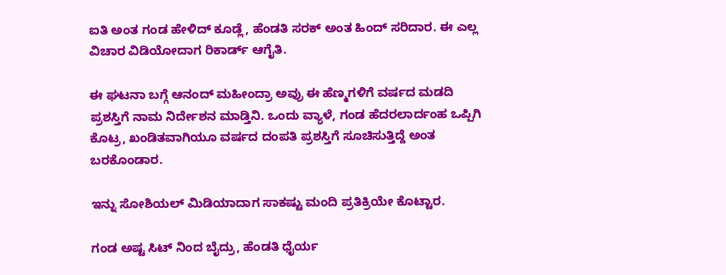ಐತಿ ಅಂತ ಗಂಡ ಹೇಳಿದ್ ಕೂಡ್ಲೆ, ಹೆಂಡತಿ ಸರಕ್ ಅಂತ ಹಿಂದ್ ಸರಿದಾರ. ಈ ಎಲ್ಲ ವಿಚಾರ ವಿಡಿಯೋದಾಗ ರಿಕಾರ್ಡ್ ಆಗೈತಿ.

ಈ ಘಟನಾ ಬಗ್ಗೆ ಆನಂದ್‌ ಮಹೀಂದ್ರಾ ಅವ್ರು ಈ ಹೆಣ್ಮಗಳಿಗೆ ವರ್ಷದ ಮಡದಿ ಪ್ರಶಸ್ತಿಗೆ ನಾಮ ನಿರ್ದೇಶನ ಮಾಡ್ತಿನಿ. ಒಂದು ವ್ಯಾಳೆ, ಗಂಡ ಹೆದರಲಾರ್ದಂಹ ಒಪ್ಪಿಗಿ ಕೊಟ್ರ, ಖಂಡಿತವಾಗಿಯೂ ವರ್ಷದ ದಂಪತಿ ಪ್ರಶಸ್ತಿಗೆ ಸೂಚಿಸುತ್ತಿದ್ದೆ ಅಂತ ಬರಕೊಂಡಾರ.

ಇನ್ನು ಸೋಶಿಯಲ್ ಮಿಡಿಯಾದಾಗ ಸಾಕಷ್ಟು ಮಂದಿ ಪ್ರತಿಕ್ರಿಯೇ ಕೊಟ್ಟಾರ.

ಗಂಡ ಅಷ್ಟ ಸಿಟ್ ನಿಂದ ಬೈದ್ರು, ಹೆಂಡತಿ ಧೈರ್ಯ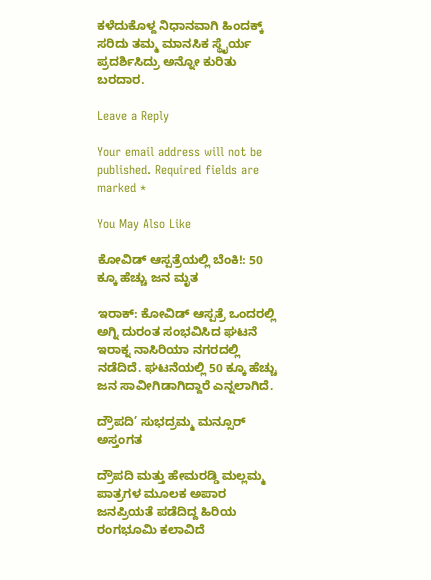ಕಳೆದುಕೊಳ್ದ ನಿಧಾನವಾಗಿ ಹಿಂದಕ್ಕ್ ಸರಿದು ತಮ್ಮ ಮಾನಸಿಕ ಸ್ಥೈರ್ಯ ಪ್ರದರ್ಶಿಸಿದ್ರು ಅನ್ನೋ ಕುರಿತು ಬರದಾರ.

Leave a Reply

Your email address will not be published. Required fields are marked *

You May Also Like

ಕೋವಿಡ್ ಆಸ್ಪತ್ರೆಯಲ್ಲಿ ಬೆಂಕಿ!: 50 ಕ್ಕೂ ಹೆಚ್ಚು ಜನ ಮೃತ

ಇರಾಕ್: ಕೋವಿಡ್ ಆಸ್ಪತ್ರೆ ಒಂದರಲ್ಲಿ ಅಗ್ನಿ ದುರಂತ ಸಂಭವಿಸಿದ ಘಟನೆ ಇರಾಕ್ನ ನಾಸಿರಿಯಾ ನಗರದಲ್ಲಿ ನಡೆದಿದೆ. ಘಟನೆಯಲ್ಲಿ 50 ಕ್ಕೂ ಹೆಚ್ಚು ಜನ ಸಾವೀಗಿಡಾಗಿದ್ದಾರೆ ಎನ್ನಲಾಗಿದೆ.

ದ್ರೌಪದಿ’ ಸುಭದ್ರಮ್ಮ ಮನ್ಸೂರ್ ಅಸ್ತಂಗತ

ದ್ರೌಪದಿ ಮತ್ತು ಹೇಮರಡ್ಡಿ ಮಲ್ಲಮ್ಮ ಪಾತ್ರಗಳ ಮೂಲಕ ಅಪಾರ ಜನಪ್ರಿಯತೆ ಪಡೆದಿದ್ದ ಹಿರಿಯ ರಂಗಭೂಮಿ ಕಲಾವಿದೆ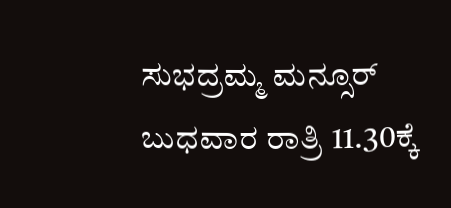ಸುಭದ್ರಮ್ಮ ಮನ್ಸೂರ್ ಬುಧವಾರ ರಾತ್ರಿ 11.30ಕ್ಕೆ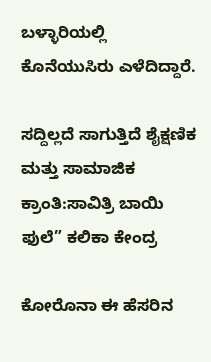ಬಳ್ಳಾರಿಯಲ್ಲಿ ಕೊನೆಯುಸಿರು ಎಳೆದಿದ್ದಾರೆ.

ಸದ್ದಿಲ್ಲದೆ ಸಾಗುತ್ತಿದೆ ಶೈಕ್ಷಣಿಕ ಮತ್ತು ಸಾಮಾಜಿಕ ಕ್ರಾಂತಿ:ಸಾವಿತ್ರಿ ಬಾಯಿ ಫುಲೆ” ಕಲಿಕಾ ಕೇಂದ್ರ

ಕೋರೊನಾ ಈ ಹೆಸರಿನ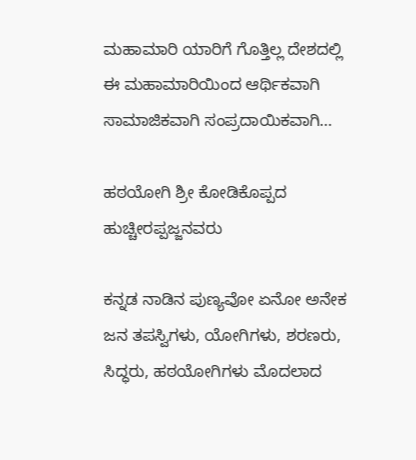ಮಹಾಮಾರಿ ಯಾರಿಗೆ ಗೊತ್ತಿಲ್ಲ ದೇಶದಲ್ಲಿ ಈ ಮಹಾಮಾರಿಯಿಂದ ಆರ್ಥಿಕವಾಗಿ ಸಾಮಾಜಿಕವಾಗಿ ಸಂಪ್ರದಾಯಿಕವಾಗಿ…

ಹಠಯೋಗಿ ಶ್ರೀ ಕೋಡಿಕೊಪ್ಪದ ಹುಚ್ಚೀರಪ್ಪಜ್ಜನವರು

ಕನ್ನಡ ನಾಡಿನ ಪುಣ್ಯವೋ ಏನೋ ಅನೇಕ ಜನ ತಪಸ್ವಿಗಳು, ಯೋಗಿಗಳು, ಶರಣರು, ಸಿದ್ಧರು, ಹಠಯೋಗಿಗಳು ಮೊದಲಾದ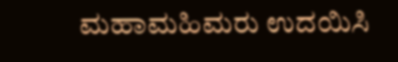ಮಹಾಮಹಿಮರು ಉದಯಿಸಿ